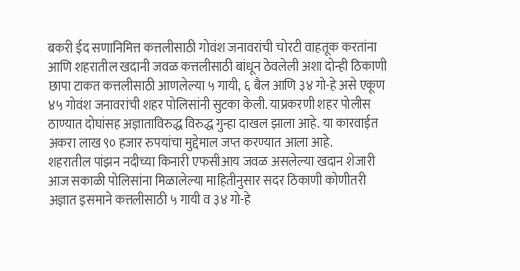बकरी ईद सणानिमित्त कत्तलीसाठी गोवंश जनावरांची चोरटी वाहतूक करतांना आणि शहरातील खदानी जवळ कत्तलीसाठी बांधून ठेवलेली अशा दोन्ही ठिकाणी छापा टाकत कत्तलीसाठी आणलेल्या ५ गायी, ६ बैल आणि ३४ गो-हे असे एकूण ४५ गोवंश जनावरांची शहर पोलिसांनी सुटका केली. याप्रकरणी शहर पोलीस ठाण्यात दोघांसह अज्ञाताविरुद्ध विरुद्ध गुन्हा दाखल झाला आहे. या कारवाईत अकरा लाख ९० हजार रुपयांचा मुद्देमाल जप्त करण्यात आला आहे.
शहरातील पांझन नदीच्या किनारी एफसीआय जवळ असलेल्या खदान शेजारी आज सकाळी पोलिसांना मिळालेल्या माहितीनुसार सदर ठिकाणी कोणीतरी अज्ञात इसमाने कत्तलीसाठी ५ गायी व ३४ गो-हे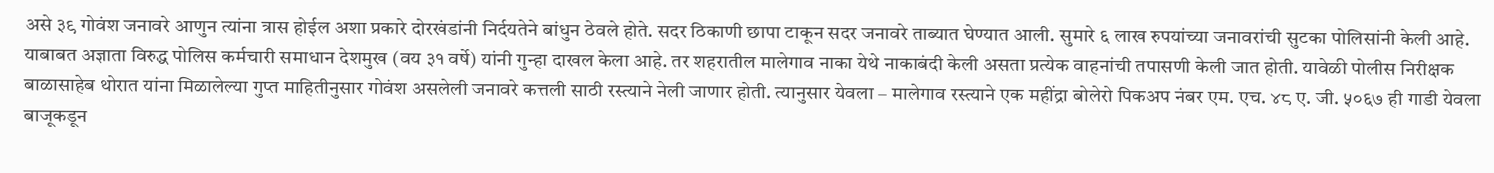असे ३९ गोवंश जनावरे आणुन त्यांना त्रास होईल अशा प्रकारे दोरखंडांनी निर्दयतेने बांधुन ठेवले होते. सदर ठिकाणी छापा टाकून सदर जनावरे ताब्यात घेण्यात आली. सुमारे ६ लाख रुपयांच्या जनावरांची सुटका पोलिसांनी केली आहे. याबाबत अज्ञाता विरुद्ध पोलिस कर्मचारी समाधान देशमुख (वय ३१ वर्षे) यांनी गुन्हा दाखल केला आहे. तर शहरातील मालेगाव नाका येथे नाकाबंदी केली असता प्रत्येक वाहनांची तपासणी केली जात होती. यावेळी पोलीस निरीक्षक बाळासाहेब थोरात यांना मिळालेल्या गुप्त माहितीनुसार गोवंश असलेली जनावरे कत्तली साठी रस्त्याने नेली जाणार होती. त्यानुसार येवला – मालेगाव रस्त्याने एक महींद्रा बोलेरो पिकअप नंबर एम. एच. ४८ ए. जी. ५०६७ ही गाडी येवला बाजूकडून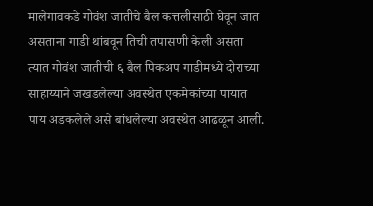मालेगावकडे गोवंश जातीचे बैल कत्तलीसाठी घेवून जात असताना गाडी थांबवून तिची तपासणी केली असता त्यात गोवंश जातीची ६ बैल पिकअप गाडीमध्ये दोराच्या साहाय्याने जखडलेल्या अवस्थेत एकमेकांच्या पायात पाय अडकलेले असे बांधलेल्या अवस्थेत आढळून आली.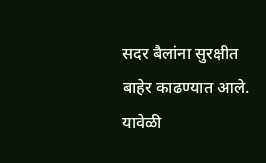सदर बैलांना सुरक्षीत बाहेर काढण्यात आले. यावेळी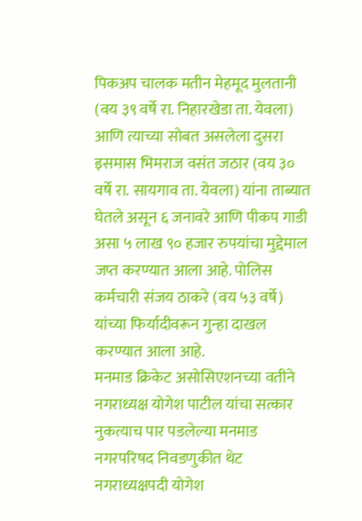पिकअप चालक मतीन मेहमूद मुलतानी (वय ३९ वर्षे रा. निहारखेडा ता. येवला) आणि त्याच्या सोबत असलेला दुसरा इसमास भिमराज वसंत जठार (वय ३० वर्षे रा. सायगाव ता. येवला) यांना ताब्यात घेतले असून ६ जनावरे आणि पीकप गाडी असा ५ लाख ९० हजार रुपयांचा मुद्देमाल जप्त करण्यात आला आहे. पोलिस कर्मचारी संजय ठाकरे (वय ५३ वर्षे) यांच्या फिर्यादीवरून गुन्हा दाखल करण्यात आला आहे.
मनमाड क्रिकेट असोसिएशनच्या वतीने नगराध्यक्ष योगेश पाटील यांचा सत्कार
नुकत्याच पार पडलेल्या मनमाड नगरपरिषद निवडणुकीत थेट नगराध्यक्षपदी योगेश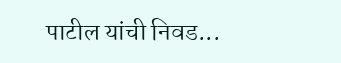पाटील यांची निवड...